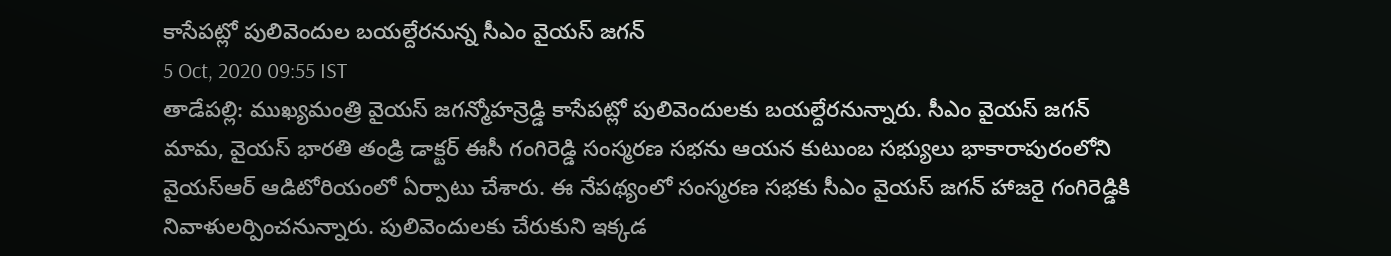కాసేపట్లో పులివెందుల బయల్దేరనున్న సీఎం వైయస్ జగన్
5 Oct, 2020 09:55 IST
తాడేపల్లి: ముఖ్యమంత్రి వైయస్ జగన్మోహన్రెడ్డి కాసేపట్లో పులివెందులకు బయల్దేరనున్నారు. సీఎం వైయస్ జగన్ మామ, వైయస్ భారతి తండ్రి డాక్టర్ ఈసీ గంగిరెడ్డి సంస్మరణ సభను ఆయన కుటుంబ సభ్యులు భాకారాపురంలోని వైయస్ఆర్ ఆడిటోరియంలో ఏర్పాటు చేశారు. ఈ నేపథ్యంలో సంస్మరణ సభకు సీఎం వైయస్ జగన్ హాజరై గంగిరెడ్డికి నివాళులర్పించనున్నారు. పులివెందులకు చేరుకుని ఇక్కడ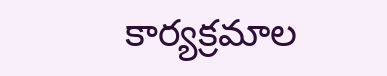కార్యక్రమాల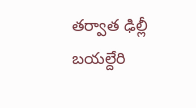తర్వాత ఢిల్లీ బయల్దేరి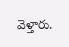వెళ్తారు.